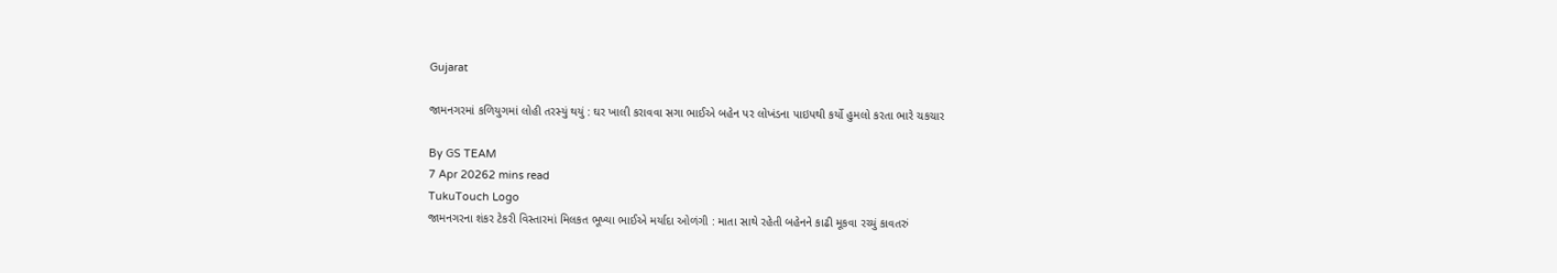Gujarat

જામનગરમાં કળિયુગમાં લોહી તરસ્યું થયું : ઘર ખાલી કરાવવા સગા ભાઈએ બહેન પર લોખંડના પાઇપથી કર્યો હુમલો કરતા ભારે ચકચાર

By GS TEAM
7 Apr 20262 mins read
TukuTouch Logo
જામનગરના શંકર ટેકરી વિસ્તારમાં મિલકત ભૂખ્યા ભાઈએ મર્યાદા ઓળંગી : માતા સાથે રહેતી બહેનને કાઢી મૂકવા રચ્યું કાવતરું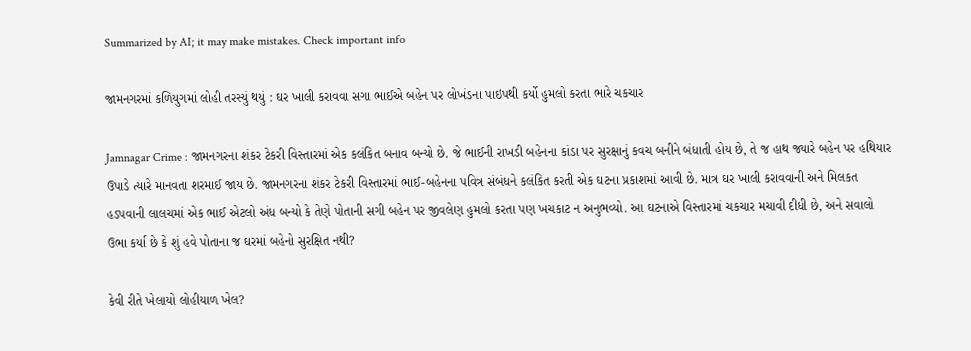Summarized by AI; it may make mistakes. Check important info

જામનગરમાં કળિયુગમાં લોહી તરસ્યું થયું : ઘર ખાલી કરાવવા સગા ભાઈએ બહેન પર લોખંડના પાઇપથી કર્યો હુમલો કરતા ભારે ચકચાર

Jamnagar Crime : જામનગરના શંકર ટેકરી વિસ્તારમાં એક કલંકિત બનાવ બન્યો છે. જે ભાઈની રાખડી બહેનના કાંડા પર સુરક્ષાનું કવચ બનીને બંધાતી હોય છે, તે જ હાથ જ્યારે બહેન પર હથિયાર ઉપાડે ત્યારે માનવતા શરમાઈ જાય છે. જામનગરના શંકર ટેકરી વિસ્તારમાં ભાઈ-બહેનના પવિત્ર સંબંધને કલંકિત કરતી એક ઘટના પ્રકાશમાં આવી છે. માત્ર ઘર ખાલી કરાવવાની અને મિલકત હડપવાની લાલચમાં એક ભાઈ એટલો અંધ બન્યો કે તેણે પોતાની સગી બહેન પર જીવલેણ હુમલો કરતા પણ ખચકાટ ન અનુભવ્યો. આ ઘટનાએ વિસ્તારમાં ચકચાર મચાવી દીધી છે, અને સવાલો ઉભા કર્યા છે કે શું હવે પોતાના જ ઘરમાં બહેનો સુરક્ષિત નથી?

કેવી રીતે ખેલાયો લોહીયાળ ખેલ?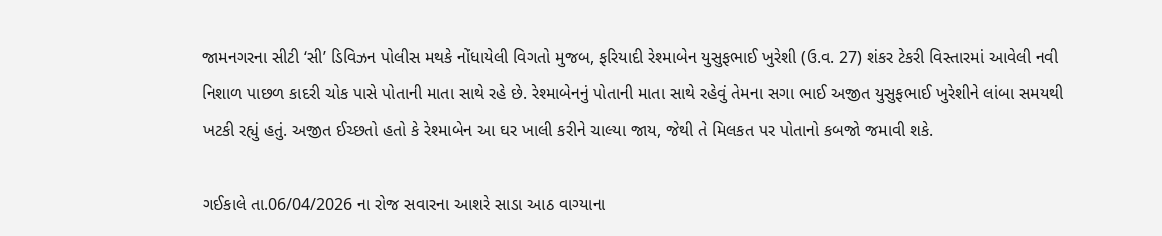જામનગરના સીટી ‘સી’ ડિવિઝન પોલીસ મથકે નોંધાયેલી વિગતો મુજબ, ફરિયાદી રેશ્માબેન યુસુફભાઈ ખુરેશી (ઉ.વ. 27) શંકર ટેકરી વિસ્તારમાં આવેલી નવી નિશાળ પાછળ કાદરી ચોક પાસે પોતાની માતા સાથે રહે છે. રેશ્માબેનનું પોતાની માતા સાથે રહેવું તેમના સગા ભાઈ અજીત યુસુફભાઈ ખુરેશીને લાંબા સમયથી ખટકી રહ્યું હતું. અજીત ઈચ્છતો હતો કે રેશ્માબેન આ ઘર ખાલી કરીને ચાલ્યા જાય, જેથી તે મિલકત પર પોતાનો કબજો જમાવી શકે.

ગઈકાલે તા.06/04/2026 ના રોજ સવારના આશરે સાડા આઠ વાગ્યાના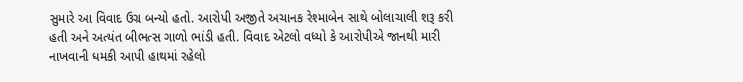સુમારે આ વિવાદ ઉગ્ર બન્યો હતો. આરોપી અજીતે અચાનક રેશ્માબેન સાથે બોલાચાલી શરૂ કરી હતી અને અત્યંત બીભત્સ ગાળો ભાંડી હતી. વિવાદ એટલો વધ્યો કે આરોપીએ જાનથી મારી નાખવાની ધમકી આપી હાથમાં રહેલો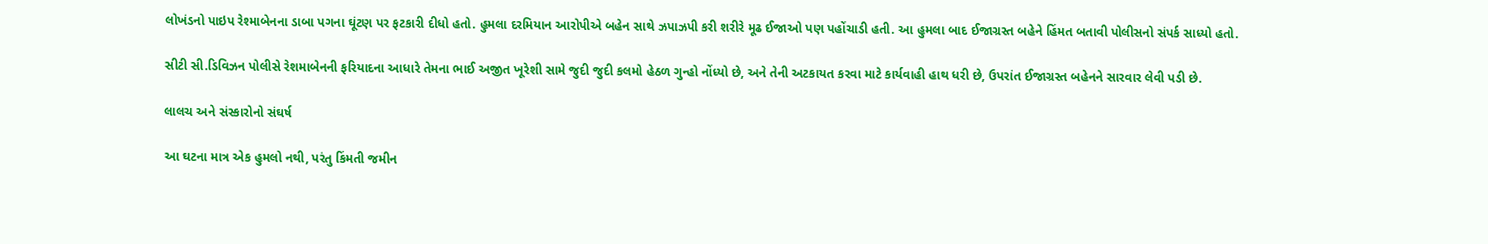લોખંડનો પાઇપ રેશ્માબેનના ડાબા પગના ઘૂંટણ પર ફટકારી દીધો હતો. હુમલા દરમિયાન આરોપીએ બહેન સાથે ઝપાઝપી કરી શરીરે મૂઢ ઈજાઓ પણ પહોંચાડી હતી. આ હુમલા બાદ ઈજાગ્રસ્ત બહેને હિંમત બતાવી પોલીસનો સંપર્ક સાધ્યો હતો.

સીટી સી.ડિવિઝન પોલીસે રેશમાબેનની ફરિયાદના આધારે તેમના ભાઈ અજીત ખૂરેશી સામે જુદી જુદી કલમો હેઠળ ગુન્હો નોંધ્યો છે, અને તેની અટકાયત કરવા માટે કાર્યવાહી હાથ ધરી છે, ઉપરાંત ઈજાગ્રસ્ત બહેનને સારવાર લેવી પડી છે.

લાલચ અને સંસ્કારોનો સંઘર્ષ

આ ઘટના માત્ર એક હુમલો નથી, પરંતુ કિંમતી જમીન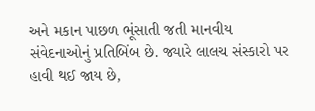અને મકાન પાછળ ભૂંસાતી જતી માનવીય સંવેદનાઓનું પ્રતિબિંબ છે. જ્યારે લાલચ સંસ્કારો પર હાવી થઈ જાય છે,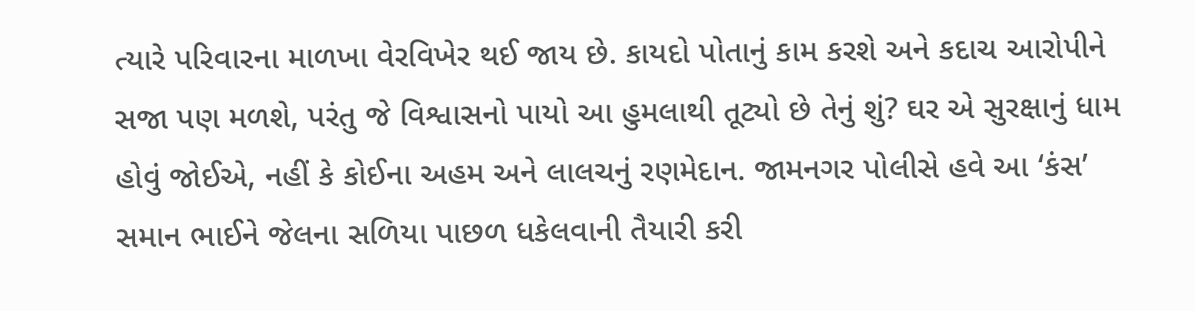ત્યારે પરિવારના માળખા વેરવિખેર થઈ જાય છે. કાયદો પોતાનું કામ કરશે અને કદાચ આરોપીને સજા પણ મળશે, પરંતુ જે વિશ્વાસનો પાયો આ હુમલાથી તૂટ્યો છે તેનું શું? ઘર એ સુરક્ષાનું ધામ હોવું જોઈએ, નહીં કે કોઈના અહમ અને લાલચનું રણમેદાન. જામનગર પોલીસે હવે આ ‘કંસ’ સમાન ભાઈને જેલના સળિયા પાછળ ધકેલવાની તૈયારી કરી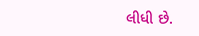લીધી છે.